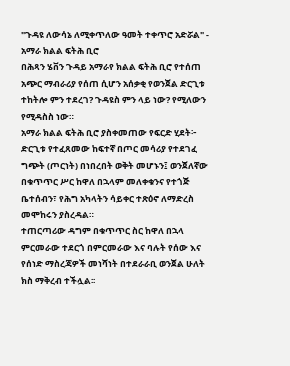"ጉዳዩ ለውሳኔ ለሚቀጥለው ዓመት ተቀጥሮ አድሯል" - አማራ ክልል ፍትሕ ቢሮ
በሕጻን ሄቨን ጉዳይ አማራየ ክልል ፍትሕ ቢሮ የተሰጠ አጭር ማብራሪያ የሰጠ ሲሆን አሰቃቂ የወንጀል ድርጊቱ ተከትሎ ምን ተደረገ? ጉዳዩስ ምን ላይ ነው? የሚለውን የሚዳስስ ነው።
አማራ ክልል ፍትሕ ቢሮ ያስቀመጠው የፍርድ ሂደት፦
ድርጊቱ የተፈጸመው ከፍተኛ በጦር መሳሪያ የተደገፈ ግጭት (ጦርነት) በነበረበት ወቅት መሆኑን፤ ወንጀለኛው በቁጥጥር ሥር ከዋለ በኋላም መለቀቁንና የተጎጅ ቤተሰብን፣ የሕግ አካላትን ሳይቀር ተጽዕኖ ለማድረስ መሞከሩን ያስረዳል።
ተጠርጣሪው ዳግም በቁጥጥር ስር ከዋለ በኋላ ምርመራው ተደርጎ በምርመራው እና ባሉት የሰው እና የሰነድ ማስረጃዎች መነሻነት በተደራራቢ ወንጀል ሁለት ክስ ማቅረብ ተችሏል፡፡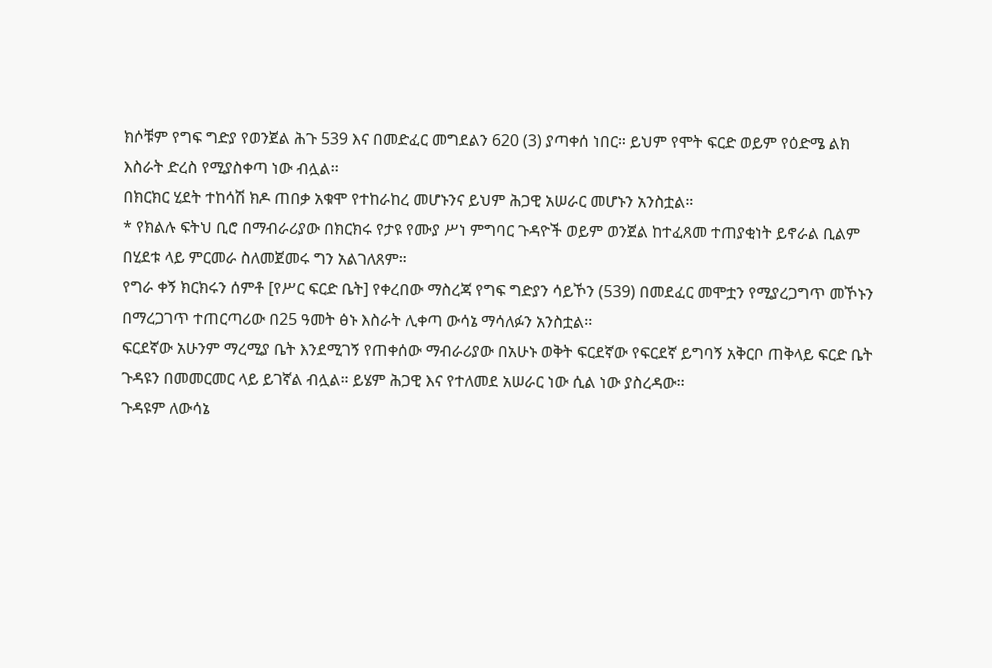ክሶቹም የግፍ ግድያ የወንጀል ሕጉ 539 እና በመድፈር መግደልን 620 (3) ያጣቀሰ ነበር። ይህም የሞት ፍርድ ወይም የዕድሜ ልክ እስራት ድረስ የሚያስቀጣ ነው ብሏል፡፡
በክርክር ሂደት ተከሳሽ ክዶ ጠበቃ አቁሞ የተከራከረ መሆኑንና ይህም ሕጋዊ አሠራር መሆኑን አንስቷል።
* የክልሉ ፍትህ ቢሮ በማብራሪያው በክርክሩ የታዩ የሙያ ሥነ ምግባር ጉዳዮች ወይም ወንጀል ከተፈጸመ ተጠያቂነት ይኖራል ቢልም በሂደቱ ላይ ምርመራ ስለመጀመሩ ግን አልገለጸም።
የግራ ቀኝ ክርክሩን ሰምቶ [የሥር ፍርድ ቤት] የቀረበው ማስረጃ የግፍ ግድያን ሳይኾን (539) በመደፈር መሞቷን የሚያረጋግጥ መኾኑን በማረጋገጥ ተጠርጣሪው በ25 ዓመት ፅኑ እስራት ሊቀጣ ውሳኔ ማሳለፉን አንስቷል፡፡
ፍርደኛው አሁንም ማረሚያ ቤት እንደሚገኝ የጠቀሰው ማብራሪያው በአሁኑ ወቅት ፍርደኛው የፍርደኛ ይግባኝ አቅርቦ ጠቅላይ ፍርድ ቤት ጉዳዩን በመመርመር ላይ ይገኛል ብሏል። ይሄም ሕጋዊ እና የተለመደ አሠራር ነው ሲል ነው ያስረዳው፡፡
ጉዳዩም ለውሳኔ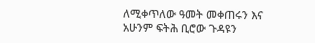ለሚቀጥለው ዓመት መቀጠሩን እና አሁንም ፍትሕ ቢሮው ጉዳዩን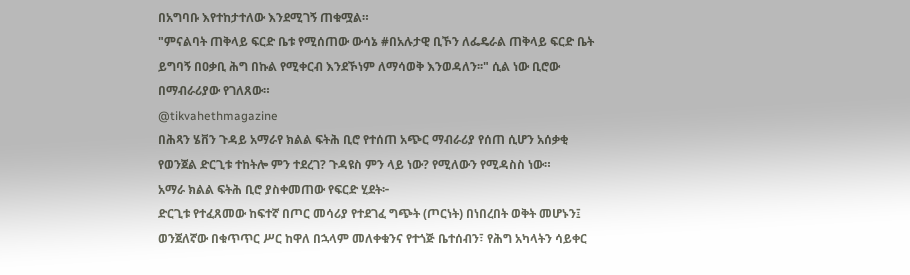በአግባቡ እየተከታተለው እንደሚገኝ ጠቁሟል።
"ምናልባት ጠቅላይ ፍርድ ቤቱ የሚሰጠው ውሳኔ #በአሉታዊ ቢኾን ለፌዴራል ጠቅላይ ፍርድ ቤት ይግባኝ በዐቃቢ ሕግ በኩል የሚቀርብ እንደኾነም ለማሳወቅ እንወዳለን፡፡" ሲል ነው ቢሮው በማብራሪያው የገለጸው።
@tikvahethmagazine
በሕጻን ሄቨን ጉዳይ አማራየ ክልል ፍትሕ ቢሮ የተሰጠ አጭር ማብራሪያ የሰጠ ሲሆን አሰቃቂ የወንጀል ድርጊቱ ተከትሎ ምን ተደረገ? ጉዳዩስ ምን ላይ ነው? የሚለውን የሚዳስስ ነው።
አማራ ክልል ፍትሕ ቢሮ ያስቀመጠው የፍርድ ሂደት፦
ድርጊቱ የተፈጸመው ከፍተኛ በጦር መሳሪያ የተደገፈ ግጭት (ጦርነት) በነበረበት ወቅት መሆኑን፤ ወንጀለኛው በቁጥጥር ሥር ከዋለ በኋላም መለቀቁንና የተጎጅ ቤተሰብን፣ የሕግ አካላትን ሳይቀር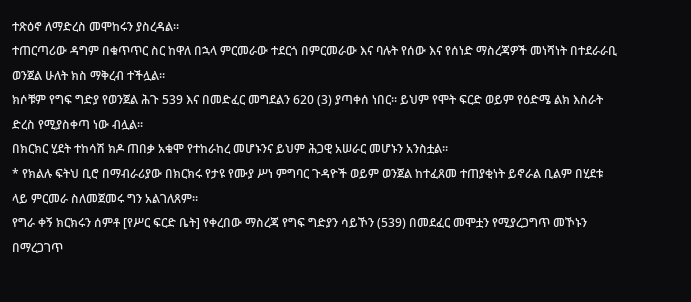ተጽዕኖ ለማድረስ መሞከሩን ያስረዳል።
ተጠርጣሪው ዳግም በቁጥጥር ስር ከዋለ በኋላ ምርመራው ተደርጎ በምርመራው እና ባሉት የሰው እና የሰነድ ማስረጃዎች መነሻነት በተደራራቢ ወንጀል ሁለት ክስ ማቅረብ ተችሏል፡፡
ክሶቹም የግፍ ግድያ የወንጀል ሕጉ 539 እና በመድፈር መግደልን 620 (3) ያጣቀሰ ነበር። ይህም የሞት ፍርድ ወይም የዕድሜ ልክ እስራት ድረስ የሚያስቀጣ ነው ብሏል፡፡
በክርክር ሂደት ተከሳሽ ክዶ ጠበቃ አቁሞ የተከራከረ መሆኑንና ይህም ሕጋዊ አሠራር መሆኑን አንስቷል።
* የክልሉ ፍትህ ቢሮ በማብራሪያው በክርክሩ የታዩ የሙያ ሥነ ምግባር ጉዳዮች ወይም ወንጀል ከተፈጸመ ተጠያቂነት ይኖራል ቢልም በሂደቱ ላይ ምርመራ ስለመጀመሩ ግን አልገለጸም።
የግራ ቀኝ ክርክሩን ሰምቶ [የሥር ፍርድ ቤት] የቀረበው ማስረጃ የግፍ ግድያን ሳይኾን (539) በመደፈር መሞቷን የሚያረጋግጥ መኾኑን በማረጋገጥ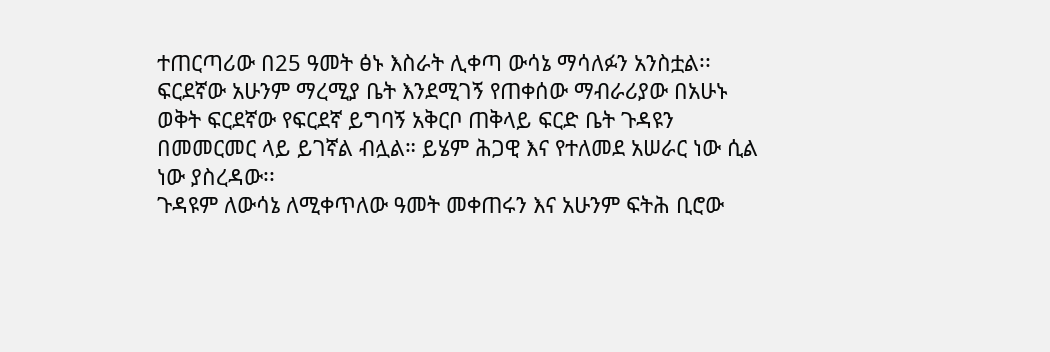ተጠርጣሪው በ25 ዓመት ፅኑ እስራት ሊቀጣ ውሳኔ ማሳለፉን አንስቷል፡፡
ፍርደኛው አሁንም ማረሚያ ቤት እንደሚገኝ የጠቀሰው ማብራሪያው በአሁኑ ወቅት ፍርደኛው የፍርደኛ ይግባኝ አቅርቦ ጠቅላይ ፍርድ ቤት ጉዳዩን በመመርመር ላይ ይገኛል ብሏል። ይሄም ሕጋዊ እና የተለመደ አሠራር ነው ሲል ነው ያስረዳው፡፡
ጉዳዩም ለውሳኔ ለሚቀጥለው ዓመት መቀጠሩን እና አሁንም ፍትሕ ቢሮው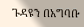ጉዳዩን በአግባቡ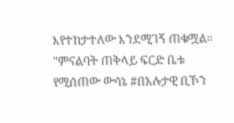እየተከታተለው እንደሚገኝ ጠቁሟል።
"ምናልባት ጠቅላይ ፍርድ ቤቱ የሚሰጠው ውሳኔ #በአሉታዊ ቢኾን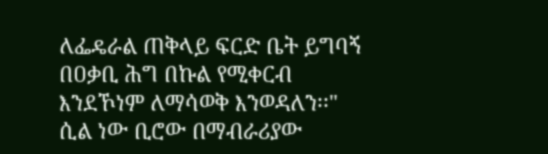ለፌዴራል ጠቅላይ ፍርድ ቤት ይግባኝ በዐቃቢ ሕግ በኩል የሚቀርብ እንደኾነም ለማሳወቅ እንወዳለን፡፡" ሲል ነው ቢሮው በማብራሪያው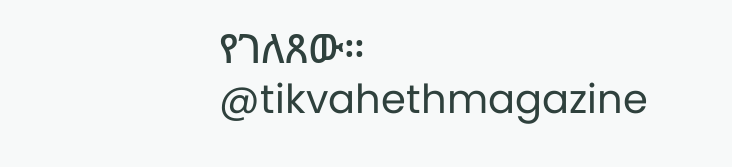የገለጸው።
@tikvahethmagazine